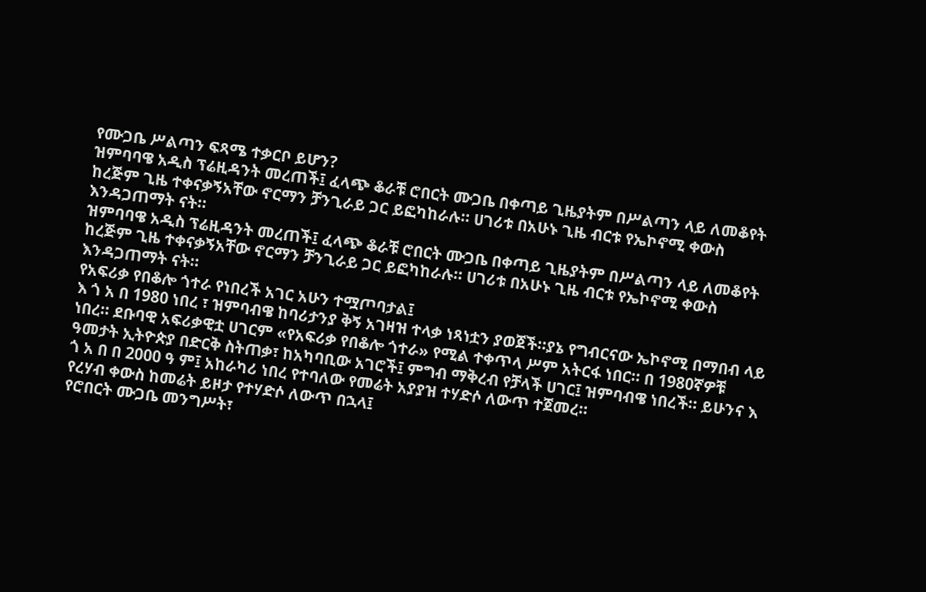የሙጋቤ ሥልጣን ፍጻሜ ተቃርቦ ይሆን?
ዝምባባዌ አዲስ ፕሬዚዳንት መረጠች፤ ፈላጭ ቆራቹ ሮበርት ሙጋቤ በቀጣይ ጊዜያትም በሥልጣን ላይ ለመቆየት ከረጅም ጊዜ ተቀናቃኝአቸው ኖርማን ቻንጊራይ ጋር ይፎካከራሉ። ሀገሪቱ በአሁኑ ጊዜ ብርቱ የኤኮኖሚ ቀውስ እንዳጋጠማት ናት።
ዝምባባዌ አዲስ ፕሬዚዳንት መረጠች፤ ፈላጭ ቆራቹ ሮበርት ሙጋቤ በቀጣይ ጊዜያትም በሥልጣን ላይ ለመቆየት ከረጅም ጊዜ ተቀናቃኝአቸው ኖርማን ቻንጊራይ ጋር ይፎካከራሉ። ሀገሪቱ በአሁኑ ጊዜ ብርቱ የኤኮኖሚ ቀውስ እንዳጋጠማት ናት።
የአፍሪቃ የበቆሎ ጎተራ የነበረች አገር አሁን ተሟጦባታል፤
እ ጎ አ በ 1980 ነበረ ፣ ዝምባብዌ ከባሪታንያ ቅኝ አገዛዝ ተላቃ ነጻነቷን ያወጀች።ያኔ የግብርናው ኤኮኖሚ በማበብ ላይ ነበረ። ደቡባዊ አፍሪቃዊቷ ሀገርም «የአፍሪቃ የበቆሎ ጎተራ» የሚል ተቀጥላ ሥም አትርፋ ነበር። በ 1980ኛዎቹ ዓመታት ኢትዮጵያ በድርቅ ስትጠቃ፣ ከአካባቢው አገሮች፤ ምግብ ማቅረብ የቻላች ሀገር፤ ዝምባብዌ ነበረች። ይሁንና እ ጎ አ በ በ 2000 ዓ ም፤ አከራካሪ ነበረ የተባለው የመሬት አያያዝ ተሃድሶ ለውጥ ተጀመረ።
የረሃብ ቀውስ ከመሬት ይዞታ የተሃድሶ ለውጥ በኋላ፤
የሮበርት ሙጋቤ መንግሥት፣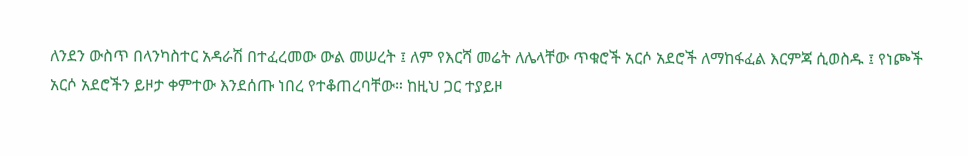ለንደን ውስጥ በላንካስተር አዳራሽ በተፈረመው ውል መሠረት ፤ ለም የእርሻ መሬት ለሌላቸው ጥቁሮች አርሶ አደሮች ለማከፋፈል እርምጃ ሲወስዱ ፤ የነጮች አርሶ አደሮችን ይዞታ ቀምተው እንደሰጡ ነበረ የተቆጠረባቸው። ከዚህ ጋር ተያይዞ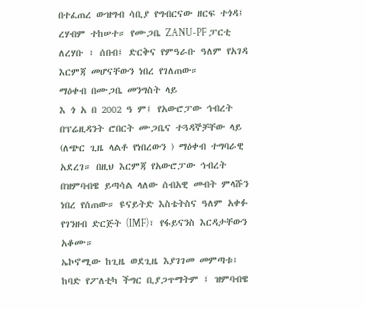በተፈጠረ ውዝግብ ሳቢያ የግብርናው ዘርፍ ተጎዳ፤ ረሃብም ተከሠተ። የሙጋቤ ZANU-PF ፓርቲ ለረሃቡ ፣ ሰበብ፤ ድርቅና የምዓራቡ ዓለም የአገዳ እርምጃ መሆናቸውን ነበረ የገለጠው።
ማዕቀብ በሙጋቤ መንግስት ላይ
እ ጎ አ በ 2002 ዓ ም፤ የአውሮፓው ኅብረት በፕሬዚዳንት ሮበርት ሙጋቤና ተጓዳኞቻቸው ላይ (ለጭር ጊዜ ላልቶ የነበረውን ) ማዕቀብ ተግባራዊ አደረገ። በዚህ እርምጃ የአውሮፓው ኅብረት በዝምባብዌ ይጣሳል ላለው ሰብአዊ መብት ምላሹን ነበረ የሰጠው። ዩናይትድ እስቴትስና ዓለም አቀፉ የገንዘብ ድርጅት (IMF)፣ የፋይናንስ እርዳታቸውን አቆሙ።
ኤኮኖሚው ከጊዜ ወደጊዜ እያገገመ መምጣቱ፣
ከባድ የፖለቲካ ችግር ቢያጋጥማትም ፤ ዝምባብዌ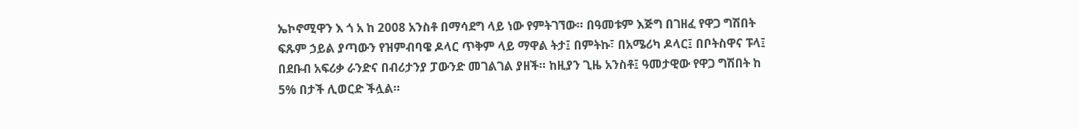ኤኮኖሚዋን እ ጎ አ ከ 2008 አንስቶ በማሳደግ ላይ ነው የምትገኘው። በዓመቱም እጅግ በገዘፈ የዋጋ ግሽበት ፍጹም ኃይል ያጣውን የዝምብባዌ ዶላር ጥቅም ላይ ማዋል ትታ፤ በምትኩ፣ በአሜሪካ ዶላር፤ በቦትስዋና ፑላ፤ በደቡብ አፍሪቃ ራንድና በብሪታንያ ፓውንድ መገልገል ያዘች። ከዚያን ጊዜ አንስቶ፤ ዓመታዊው የዋጋ ግሽበት ከ 5% በታች ሊወርድ ችሏል።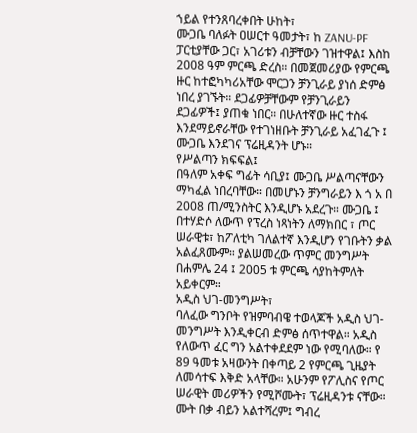ኀይል የተንጸባረቀበት ሁከት፣
ሙጋቤ ባለፉት ዐሠርተ ዓመታት፣ ከ ZANU-PF ፓርቲያቸው ጋር፣ አገሪቱን ብቻቸውን ገዝተዋል፤ እስከ 2008 ዓም ምርጫ ድረስ። በመጀመሪያው የምርጫ ዙር ከተፎካካሪአቸው ሞርጋን ቻንጊራይ ያነሰ ድምፅ ነበረ ያገኙት። ደጋፊዎቻቸውም የቻንጊራይን ደጋፊዎች፤ ያጠቁ ነበር። በሁለተኛው ዙር ተስፋ እንደማይኖራቸው የተገነዘቡት ቻንጊራይ አፈገፈጉ ፤ ሙጋቤ እንደገና ፕሬዚዳንት ሆኑ።
የሥልጣን ክፍፍል፤
በዓለም አቀፍ ግፊት ሳቢያ፤ ሙጋቤ ሥልጣናቸውን ማካፈል ነበረባቸው። በመሆኑን ቻንግራይን እ ጎ አ በ 2008 ጠ/ሚንስትር እንዲሆኑ አደረጉ። ሙጋቤ ፤ በተሃድሶ ለውጥ የፕረስ ነጻነትን ለማክበር ፣ ጦር ሠራዊቱ፣ ከፖለቲካ ገለልተኛ እንዲሆን የገቡትን ቃል አልፈጸሙም። ያልሠመረው ጥምር መንግሥት በሐምሌ 24 ፤ 2005 ቱ ምርጫ ሳያከትምለት አይቀርም።
አዲስ ህገ-መንግሥት፣
ባለፈው ግንቦት የዝምባብዌ ተወላጆች አዲስ ህገ-መንግሥት እንዲቀርብ ድምፅ ሰጥተዋል። አዲስ የለውጥ ፈር ግን አልተቀደደም ነው የሚባለው። የ 89 ዓመቱ አዛውንት በቀጣይ 2 የምርጫ ጊዜያት ለመሳተፍ እቅድ አላቸው። አሁንም የፖሊስና የጦር ሠራዊት መሪዎችን የሚሾሙት፣ ፕሬዚዳንቱ ናቸው። ሙት በቃ ብይን አልተሻረም፤ ግብረ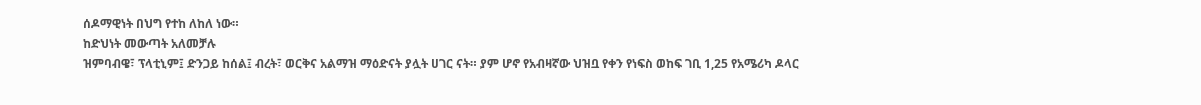ሰዶማዊነት በህግ የተከ ለከለ ነው።
ከድህነት መውጣት አለመቻሉ
ዝምባብዌ፣ ፕላቲኒም፤ ድንጋይ ከሰል፤ ብረት፣ ወርቅና አልማዝ ማዕድናት ያሏት ሀገር ናት። ያም ሆኖ የአብዛኛው ህዝቧ የቀን የነፍስ ወከፍ ገቢ 1,25 የአሜሪካ ዶላር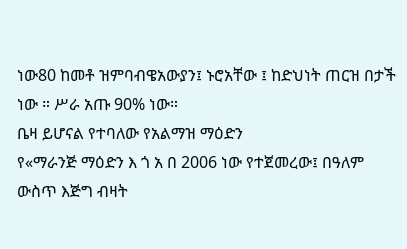ነው80 ከመቶ ዝምባብዌአውያን፤ ኑሮአቸው ፤ ከድህነት ጠርዝ በታች ነው ። ሥራ አጡ 90% ነው።
ቤዛ ይሆናል የተባለው የአልማዝ ማዕድን
የ«ማራንጅ ማዕድን እ ጎ አ በ 2006 ነው የተጀመረው፤ በዓለም ውስጥ እጅግ ብዛት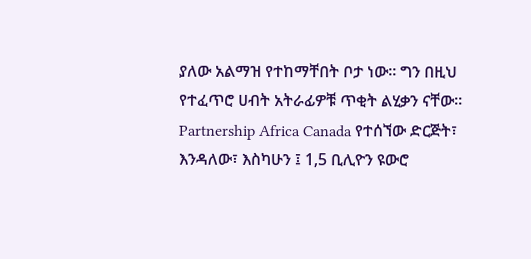ያለው አልማዝ የተከማቸበት ቦታ ነው። ግን በዚህ የተፈጥሮ ሀብት አትራፊዎቹ ጥቂት ልሂቃን ናቸው። Partnership Africa Canada የተሰኘው ድርጅት፣ እንዳለው፣ እስካሁን ፤ 1,5 ቢሊዮን ዩውሮ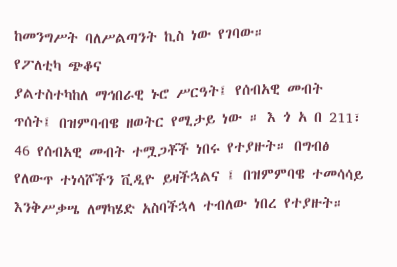ከመንግሥት ባለሥልጣንት ኪስ ነው የገባው።
የፖለቲካ ጭቆና
ያልተስተካከለ ማኅበራዊ ኑሮ ሥርዓት፤ የሰብአዊ መብት ጥሰት፤ በዝምባብዌ ዘወትር የሚታይ ነው ። እ ጎ አ በ 211፣ 46 የሰብአዊ መብት ተሟጋቾች ነበሩ የተያዙት። በግብፅ የለውጥ ተነሳሾችን ቪዲዮ ይዛችኋልና ፤ በዝምምባዌ ተመሳሳይ እንቅሥቃሤ ለማካሄድ አስባችኋላ ተብለው ነበረ የተያዙት።